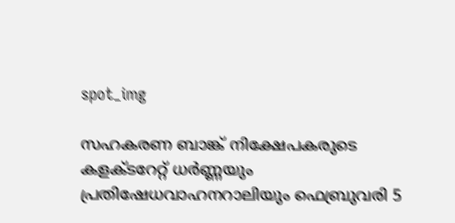spot_img

സഹകരണ ബാങ്ക് നിക്ഷേപകരുടെ കളക്ടറേറ്റ് ധർണ്ണയും പ്രതിഷേധവാഹനറാലിയും ഫെബ്രുവരി 5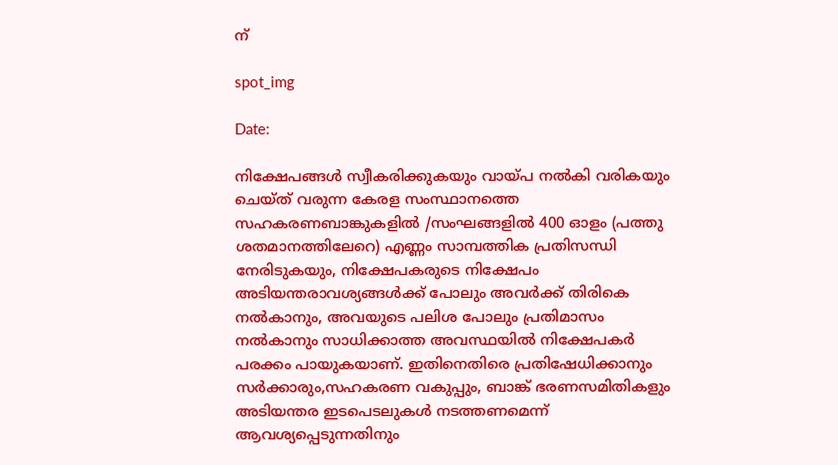ന്

spot_img

Date:

നിക്ഷേപങ്ങൾ സ്വീകരിക്കുകയും വായ്‌പ നൽകി വരികയും ചെയ്ത് വരുന്ന കേരള സംസ്ഥാനത്തെ സഹകരണബാങ്കുകളിൽ /സംഘങ്ങളിൽ 400 ഓളം (പത്തു ശതമാനത്തിലേറെ) എണ്ണം സാമ്പത്തിക പ്രതിസന്ധി നേരിടുകയും, നിക്ഷേപകരുടെ നിക്ഷേപം അടിയന്തരാവശ്യങ്ങൾക്ക് പോലും അവർക്ക് തിരികെ നൽകാനും, അവയുടെ പലിശ പോലും പ്രതിമാസം നൽകാനും സാധിക്കാത്ത അവസ്ഥയിൽ നിക്ഷേപകർ പരക്കം പായുകയാണ്. ഇതിനെതിരെ പ്രതിഷേധിക്കാനും സർക്കാരും,സഹകരണ വകുപ്പും, ബാങ്ക് ഭരണസമിതികളും അടിയന്തര ഇടപെടലുകൾ നടത്തണമെന്ന് ആവശ്യപ്പെടുന്നതിനും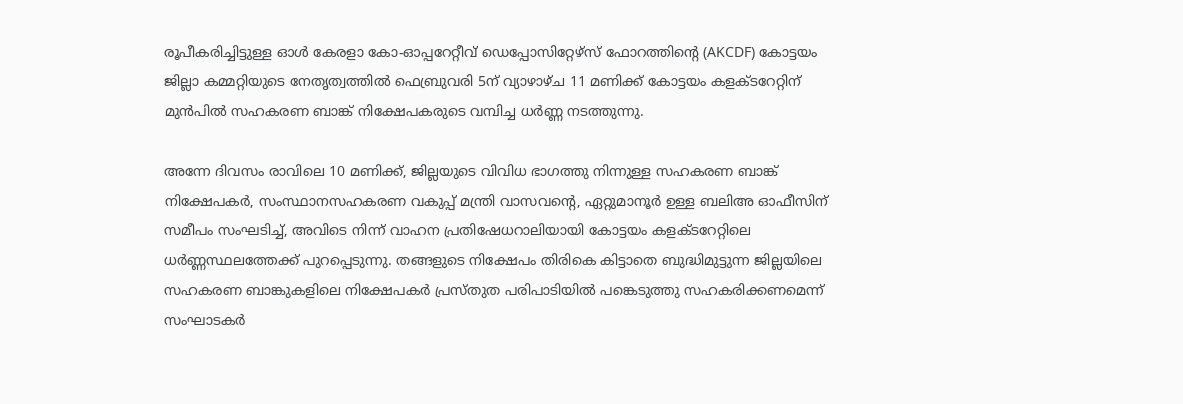രൂപീകരിച്ചിട്ടുള്ള ഓൾ കേരളാ കോ-ഓപ്പറേറ്റീവ് ഡെപ്പോസിറ്റേഴ്‌സ് ഫോറത്തിന്റെ (AKCDF) കോട്ടയം ജില്ലാ കമ്മറ്റിയുടെ നേതൃത്വത്തിൽ ഫെബ്രുവരി 5ന് വ്യാഴാഴ്ച 11 മണിക്ക് കോട്ടയം കളക്ടറേറ്റിന് മുൻപിൽ സഹകരണ ബാങ്ക് നിക്ഷേപകരുടെ വമ്പിച്ച ധർണ്ണ നടത്തുന്നു.

അന്നേ ദിവസം രാവിലെ 10 മണിക്ക്, ജില്ലയുടെ വിവിധ ഭാഗത്തു നിന്നുള്ള സഹകരണ ബാങ്ക് നിക്ഷേപകർ, സംസ്ഥാനസഹകരണ വകുപ്പ് മന്ത്രി വാസവൻ്റെ, ഏറ്റുമാനൂർ ഉള്ള ബലിഅ ഓഫീസിന് സമീപം സംഘടിച്ച്, അവിടെ നിന്ന് വാഹന പ്രതിഷേധറാലിയായി കോട്ടയം കളക്ടറേറ്റിലെ ധർണ്ണസ്ഥലത്തേക്ക് പുറപ്പെടുന്നു. തങ്ങളുടെ നിക്ഷേപം തിരികെ കിട്ടാതെ ബുദ്ധിമുട്ടുന്ന ജില്ലയിലെ സഹകരണ ബാങ്കുകളിലെ നിക്ഷേപകർ പ്രസ്‌തുത പരിപാടിയിൽ പങ്കെടുത്തു സഹകരിക്കണമെന്ന് സംഘാടകർ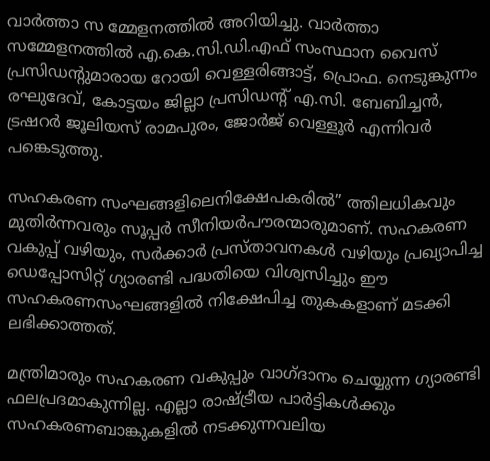വാർത്താ സ മ്മേളനത്തിൽ അറിയിച്ചു. വാർത്താ സമ്മേളനത്തിൽ എ.കെ.സി.ഡി.എഫ് സംസ്ഥാന വൈസ് പ്രസിഡൻ്റുമാരായ റോയി വെള്ളരിങ്ങാട്ട്, പ്രൊഫ. നെടുങ്കുന്നം രഘുദേവ്, കോട്ടയം ജില്ലാ പ്രസിഡൻ്റ് എ.സി. ബേബിച്ചൻ, ട്രഷറർ ജൂലിയസ് രാമപുരം, ജോർജ് വെള്ളൂർ എന്നിവർ പങ്കെടുത്തു.

സഹകരണ സംഘങ്ങളിലെനിക്ഷേപകരിൽ” ത്തിലധികവും മുതിർന്നവരും സൂപ്പർ സീനിയർപൗരന്മാരുമാണ്. സഹകരണ വകുപ്പ് വഴിയും, സർക്കാർ പ്രസ്‌താവനകൾ വഴിയും പ്രഖ്യാപിച്ച ഡെപ്പോസിറ്റ് ഗ്യാരണ്ടി പദ്ധതിയെ വിശ്വസിച്ചും ഈ സഹകരണസംഘങ്ങളിൽ നിക്ഷേപിച്ച തുകകളാണ് മടക്കി ലഭിക്കാത്തത്.

മന്ത്രിമാരും സഹകരണ വകുപ്പും വാഗ്ദാനം ചെയ്യുന്ന ഗ്യാരണ്ടി ഫലപ്രദമാകുന്നില്ല. എല്ലാ രാഷ്ട്രീയ പാർട്ടികൾക്കും സഹകരണബാങ്കുകളിൽ നടക്കുന്നവലിയ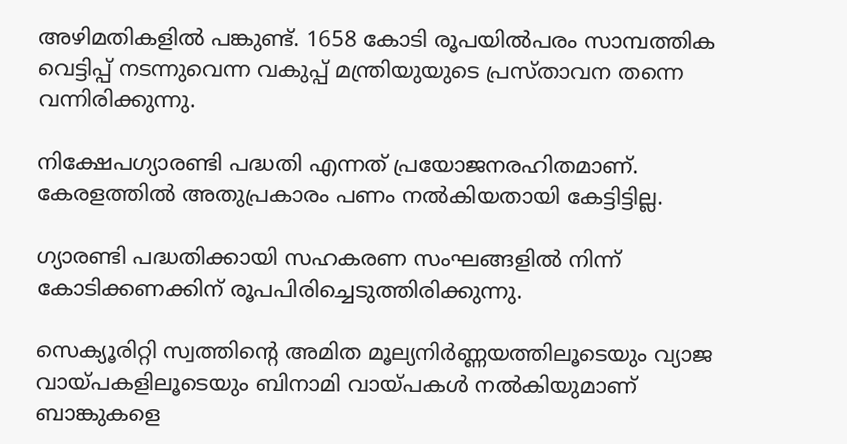അഴിമതികളിൽ പങ്കുണ്ട്. 1658 കോടി രൂപയിൽപരം സാമ്പത്തിക വെട്ടിപ്പ് നടന്നുവെന്ന വകുപ്പ് മന്ത്രിയുയുടെ പ്രസ്താവന തന്നെ വന്നിരിക്കുന്നു.

നിക്ഷേപഗ്യാരണ്ടി പദ്ധതി എന്നത് പ്രയോജനരഹിതമാണ്. കേരളത്തിൽ അതുപ്രകാരം പണം നൽകിയതായി കേട്ടിട്ടില്ല.

ഗ്യാരണ്ടി പദ്ധതിക്കായി സഹകരണ സംഘങ്ങളിൽ നിന്ന് കോടിക്കണക്കിന് രൂപപിരിച്ചെടുത്തിരിക്കുന്നു.

സെക്യൂരിറ്റി സ്വത്തിൻ്റെ അമിത മൂല്യനിർണ്ണയത്തിലൂടെയും വ്യാജ വായ്‌പകളിലൂടെയും ബിനാമി വായ്‌പകൾ നൽകിയുമാണ് ബാങ്കുകളെ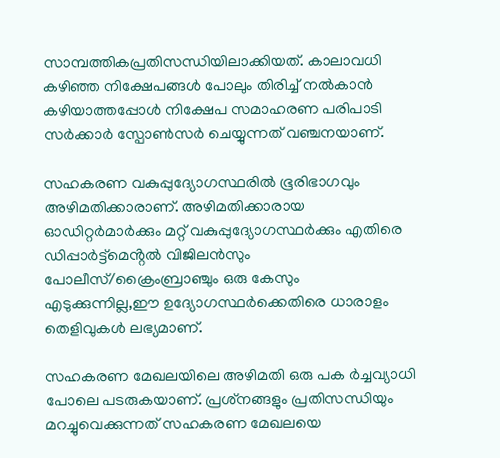സാമ്പത്തികപ്രതിസന്ധിയിലാക്കിയത്. കാലാവധി കഴിഞ്ഞ നിക്ഷേപങ്ങൾ പോലും തിരിച്ച് നൽകാൻ കഴിയാത്തപ്പോൾ നിക്ഷേപ സമാഹരണ പരിപാടി സർക്കാർ സ്പോൺസർ ചെയ്യുന്നത് വഞ്ചനയാണ്.

സഹകരണ വകുപ്പുദ്യോഗസ്ഥരിൽ ഭൂരിഭാഗവും അഴിമതിക്കാരാണ്. അഴിമതിക്കാരായ ഓഡിറ്റർമാർക്കും മറ്റ് വകുപ്പുദ്യോഗസ്ഥർക്കും എതിരെ ഡിപ്പാർട്ട്മെൻ്റൽ വിജിലൻസും പോലീസ്/ക്രൈംബ്രാഞ്ചും ഒരു കേസും എടുക്കുന്നില്ല,ഈ ഉദ്യോഗസ്ഥർക്കെതിരെ ധാരാളം തെളിവുകൾ ലഭ്യമാണ്.

സഹകരണ മേഖലയിലെ അഴിമതി ഒരു പക ർച്ചവ്യാധി പോലെ പടരുകയാണ്. പ്രശ്‌നങ്ങളും പ്രതിസന്ധിയും മറച്ചുവെക്കുന്നത് സഹകരണ മേഖലയെ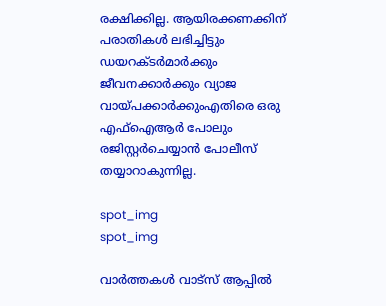രക്ഷിക്കില്ല. ആയിരക്കണക്കിന് പരാതികൾ ലഭിച്ചിട്ടും ഡയറക്ടർമാർക്കും ജീവനക്കാർക്കും വ്യാജ വായ്‌പക്കാർക്കുംഎതിരെ ഒരു എഫ്‌ഐആർ പോലും രജിസ്റ്റർചെയ്യാൻ പോലീസ് തയ്യാറാകുന്നില്ല.

spot_img
spot_img

വാർത്തകൾ വാട്സ് ആപ്പിൽ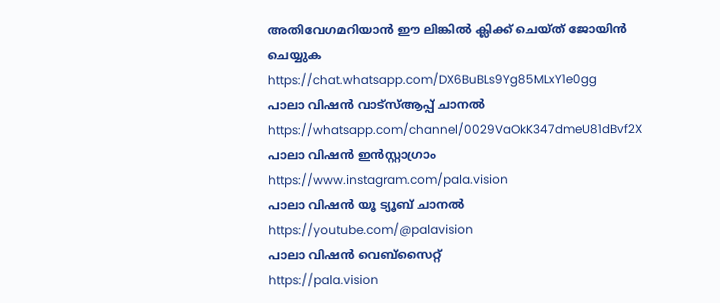അതിവേഗമറിയാൻ ഈ ലിങ്കിൽ ക്ലിക്ക് ചെയ്ത് ജോയിൻ ചെയ്യുക
https://chat.whatsapp.com/DX6BuBLs9Yg85MLxY1e0gg
പാലാ വിഷൻ വാട്സ്ആപ്പ് ചാനൽ
https://whatsapp.com/channel/0029VaOkK347dmeU81dBvf2X
പാലാ വിഷൻ ഇൻസ്റ്റാഗ്രാം
https://www.instagram.com/pala.vision
പാലാ വിഷൻ യൂ ട്യൂബ് ചാനൽ
https://youtube.com/@palavision
പാലാ വിഷൻ വെബ്സൈറ്റ്
https://pala.vision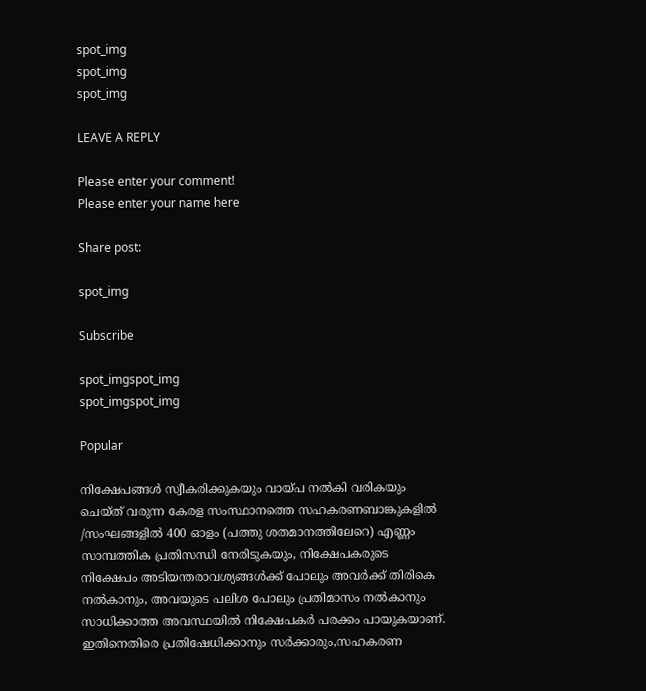spot_img
spot_img
spot_img

LEAVE A REPLY

Please enter your comment!
Please enter your name here

Share post:

spot_img

Subscribe

spot_imgspot_img
spot_imgspot_img

Popular

നിക്ഷേപങ്ങൾ സ്വീകരിക്കുകയും വായ്‌പ നൽകി വരികയും ചെയ്ത് വരുന്ന കേരള സംസ്ഥാനത്തെ സഹകരണബാങ്കുകളിൽ /സംഘങ്ങളിൽ 400 ഓളം (പത്തു ശതമാനത്തിലേറെ) എണ്ണം സാമ്പത്തിക പ്രതിസന്ധി നേരിടുകയും, നിക്ഷേപകരുടെ നിക്ഷേപം അടിയന്തരാവശ്യങ്ങൾക്ക് പോലും അവർക്ക് തിരികെ നൽകാനും, അവയുടെ പലിശ പോലും പ്രതിമാസം നൽകാനും സാധിക്കാത്ത അവസ്ഥയിൽ നിക്ഷേപകർ പരക്കം പായുകയാണ്. ഇതിനെതിരെ പ്രതിഷേധിക്കാനും സർക്കാരും,സഹകരണ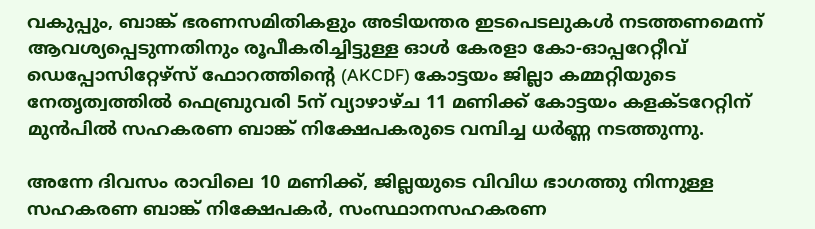വകുപ്പും, ബാങ്ക് ഭരണസമിതികളും അടിയന്തര ഇടപെടലുകൾ നടത്തണമെന്ന് ആവശ്യപ്പെടുന്നതിനും രൂപീകരിച്ചിട്ടുള്ള ഓൾ കേരളാ കോ-ഓപ്പറേറ്റീവ് ഡെപ്പോസിറ്റേഴ്‌സ് ഫോറത്തിന്റെ (AKCDF) കോട്ടയം ജില്ലാ കമ്മറ്റിയുടെ നേതൃത്വത്തിൽ ഫെബ്രുവരി 5ന് വ്യാഴാഴ്ച 11 മണിക്ക് കോട്ടയം കളക്ടറേറ്റിന് മുൻപിൽ സഹകരണ ബാങ്ക് നിക്ഷേപകരുടെ വമ്പിച്ച ധർണ്ണ നടത്തുന്നു.

അന്നേ ദിവസം രാവിലെ 10 മണിക്ക്, ജില്ലയുടെ വിവിധ ഭാഗത്തു നിന്നുള്ള സഹകരണ ബാങ്ക് നിക്ഷേപകർ, സംസ്ഥാനസഹകരണ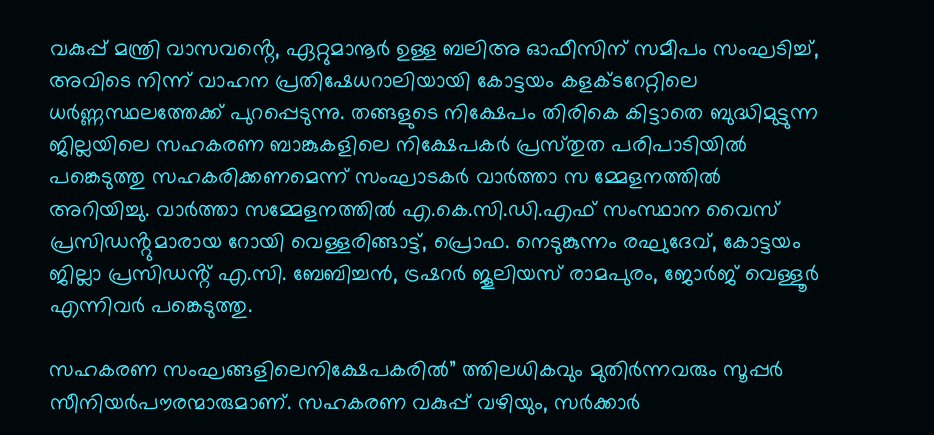വകുപ്പ് മന്ത്രി വാസവൻ്റെ, ഏറ്റുമാനൂർ ഉള്ള ബലിഅ ഓഫീസിന് സമീപം സംഘടിച്ച്, അവിടെ നിന്ന് വാഹന പ്രതിഷേധറാലിയായി കോട്ടയം കളക്ടറേറ്റിലെ ധർണ്ണസ്ഥലത്തേക്ക് പുറപ്പെടുന്നു. തങ്ങളുടെ നിക്ഷേപം തിരികെ കിട്ടാതെ ബുദ്ധിമുട്ടുന്ന ജില്ലയിലെ സഹകരണ ബാങ്കുകളിലെ നിക്ഷേപകർ പ്രസ്‌തുത പരിപാടിയിൽ പങ്കെടുത്തു സഹകരിക്കണമെന്ന് സംഘാടകർ വാർത്താ സ മ്മേളനത്തിൽ അറിയിച്ചു. വാർത്താ സമ്മേളനത്തിൽ എ.കെ.സി.ഡി.എഫ് സംസ്ഥാന വൈസ് പ്രസിഡൻ്റുമാരായ റോയി വെള്ളരിങ്ങാട്ട്, പ്രൊഫ. നെടുങ്കുന്നം രഘുദേവ്, കോട്ടയം ജില്ലാ പ്രസിഡൻ്റ് എ.സി. ബേബിച്ചൻ, ട്രഷറർ ജൂലിയസ് രാമപുരം, ജോർജ് വെള്ളൂർ എന്നിവർ പങ്കെടുത്തു.

സഹകരണ സംഘങ്ങളിലെനിക്ഷേപകരിൽ” ത്തിലധികവും മുതിർന്നവരും സൂപ്പർ സീനിയർപൗരന്മാരുമാണ്. സഹകരണ വകുപ്പ് വഴിയും, സർക്കാർ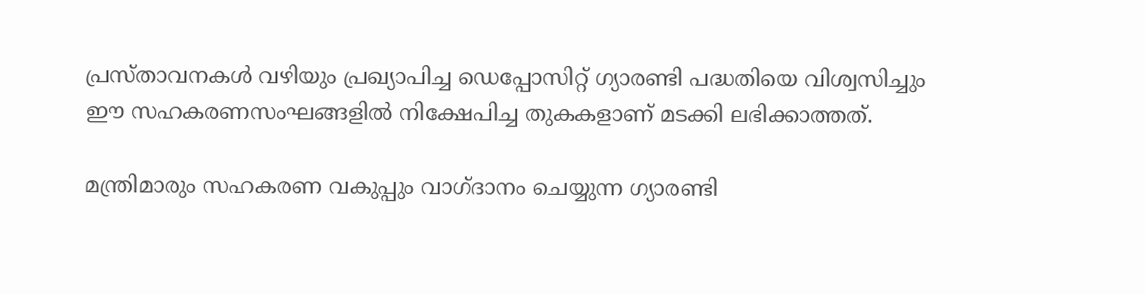പ്രസ്‌താവനകൾ വഴിയും പ്രഖ്യാപിച്ച ഡെപ്പോസിറ്റ് ഗ്യാരണ്ടി പദ്ധതിയെ വിശ്വസിച്ചും ഈ സഹകരണസംഘങ്ങളിൽ നിക്ഷേപിച്ച തുകകളാണ് മടക്കി ലഭിക്കാത്തത്.

മന്ത്രിമാരും സഹകരണ വകുപ്പും വാഗ്ദാനം ചെയ്യുന്ന ഗ്യാരണ്ടി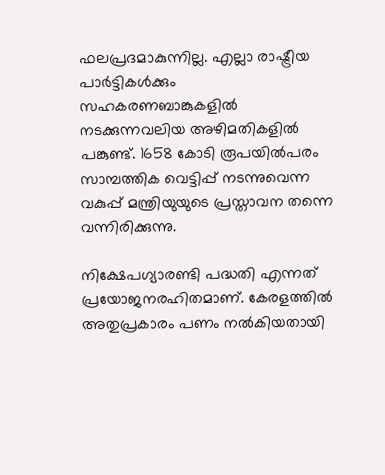ഫലപ്രദമാകുന്നില്ല. എല്ലാ രാഷ്ട്രീയ പാർട്ടികൾക്കും സഹകരണബാങ്കുകളിൽ നടക്കുന്നവലിയ അഴിമതികളിൽ പങ്കുണ്ട്. 1658 കോടി രൂപയിൽപരം സാമ്പത്തിക വെട്ടിപ്പ് നടന്നുവെന്ന വകുപ്പ് മന്ത്രിയുയുടെ പ്രസ്താവന തന്നെ വന്നിരിക്കുന്നു.

നിക്ഷേപഗ്യാരണ്ടി പദ്ധതി എന്നത് പ്രയോജനരഹിതമാണ്. കേരളത്തിൽ അതുപ്രകാരം പണം നൽകിയതായി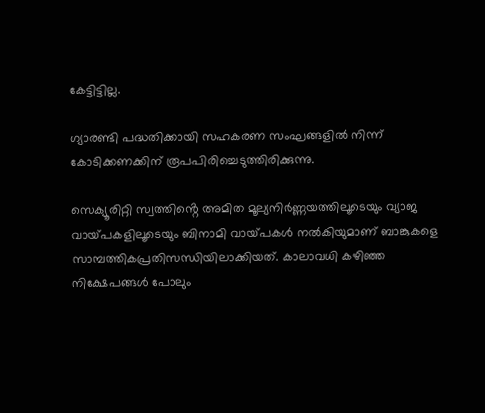കേട്ടിട്ടില്ല.

ഗ്യാരണ്ടി പദ്ധതിക്കായി സഹകരണ സംഘങ്ങളിൽ നിന്ന് കോടിക്കണക്കിന് രൂപപിരിച്ചെടുത്തിരിക്കുന്നു.

സെക്യൂരിറ്റി സ്വത്തിൻ്റെ അമിത മൂല്യനിർണ്ണയത്തിലൂടെയും വ്യാജ വായ്‌പകളിലൂടെയും ബിനാമി വായ്‌പകൾ നൽകിയുമാണ് ബാങ്കുകളെ സാമ്പത്തികപ്രതിസന്ധിയിലാക്കിയത്. കാലാവധി കഴിഞ്ഞ നിക്ഷേപങ്ങൾ പോലും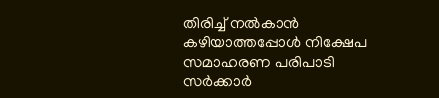തിരിച്ച് നൽകാൻ കഴിയാത്തപ്പോൾ നിക്ഷേപ സമാഹരണ പരിപാടി സർക്കാർ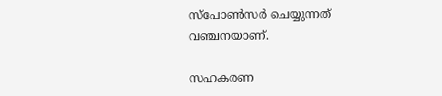സ്പോൺസർ ചെയ്യുന്നത് വഞ്ചനയാണ്.

സഹകരണ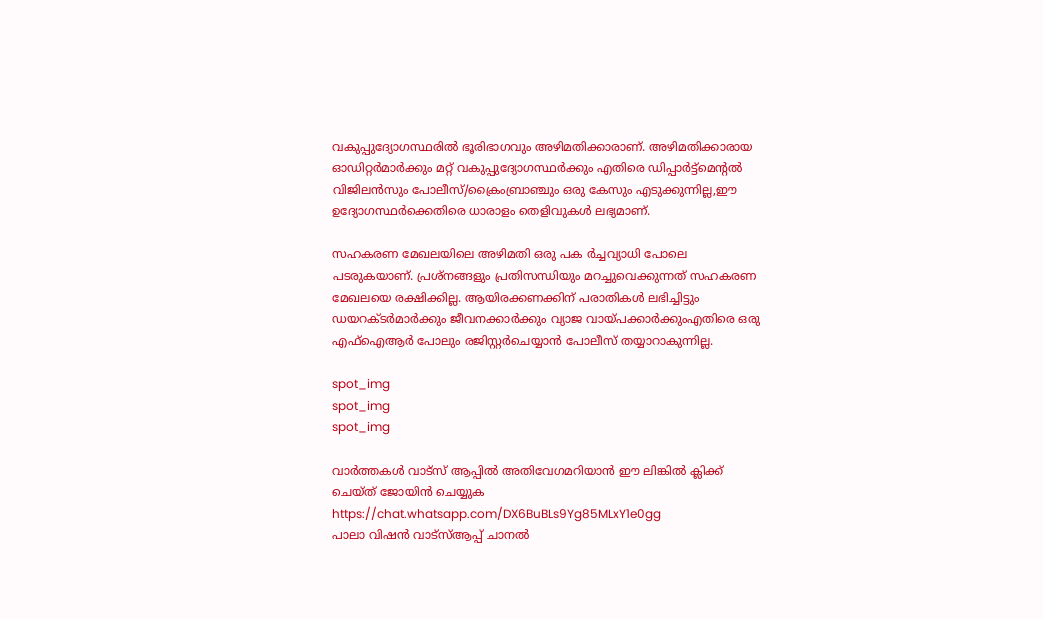വകുപ്പുദ്യോഗസ്ഥരിൽ ഭൂരിഭാഗവും അഴിമതിക്കാരാണ്. അഴിമതിക്കാരായ ഓഡിറ്റർമാർക്കും മറ്റ് വകുപ്പുദ്യോഗസ്ഥർക്കും എതിരെ ഡിപ്പാർട്ട്മെൻ്റൽ വിജിലൻസും പോലീസ്/ക്രൈംബ്രാഞ്ചും ഒരു കേസും എടുക്കുന്നില്ല,ഈ ഉദ്യോഗസ്ഥർക്കെതിരെ ധാരാളം തെളിവുകൾ ലഭ്യമാണ്.

സഹകരണ മേഖലയിലെ അഴിമതി ഒരു പക ർച്ചവ്യാധി പോലെ പടരുകയാണ്. പ്രശ്‌നങ്ങളും പ്രതിസന്ധിയും മറച്ചുവെക്കുന്നത് സഹകരണ മേഖലയെ രക്ഷിക്കില്ല. ആയിരക്കണക്കിന് പരാതികൾ ലഭിച്ചിട്ടും ഡയറക്ടർമാർക്കും ജീവനക്കാർക്കും വ്യാജ വായ്‌പക്കാർക്കുംഎതിരെ ഒരു എഫ്‌ഐആർ പോലും രജിസ്റ്റർചെയ്യാൻ പോലീസ് തയ്യാറാകുന്നില്ല.

spot_img
spot_img
spot_img

വാർത്തകൾ വാട്സ് ആപ്പിൽ അതിവേഗമറിയാൻ ഈ ലിങ്കിൽ ക്ലിക്ക് ചെയ്ത് ജോയിൻ ചെയ്യുക
https://chat.whatsapp.com/DX6BuBLs9Yg85MLxY1e0gg
പാലാ വിഷൻ വാട്സ്ആപ്പ് ചാനൽ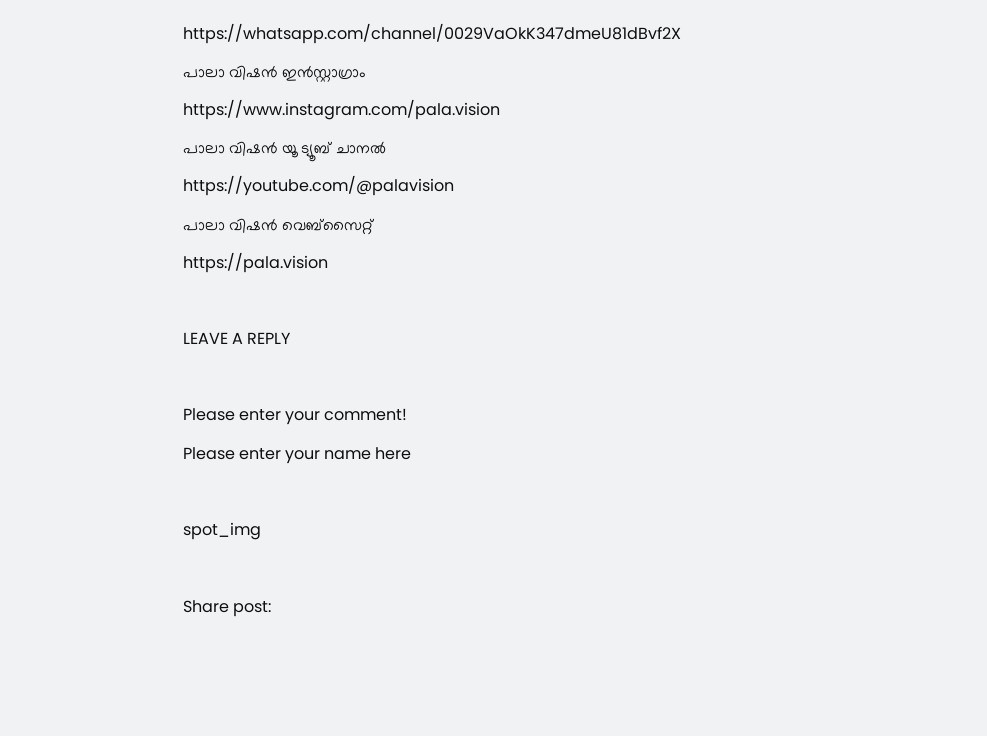https://whatsapp.com/channel/0029VaOkK347dmeU81dBvf2X
പാലാ വിഷൻ ഇൻസ്റ്റാഗ്രാം
https://www.instagram.com/pala.vision
പാലാ വിഷൻ യൂ ട്യൂബ് ചാനൽ
https://youtube.com/@palavision
പാലാ വിഷൻ വെബ്സൈറ്റ്
https://pala.vision

LEAVE A REPLY

Please enter your comment!
Please enter your name here

spot_img

Share post: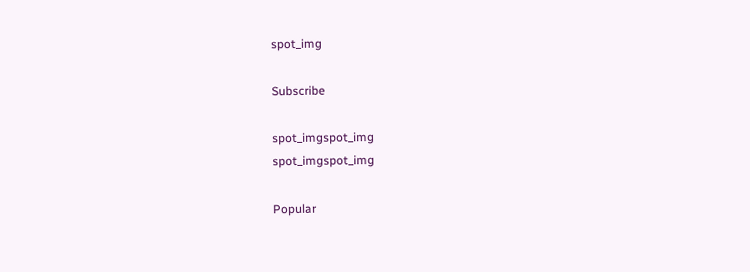spot_img

Subscribe

spot_imgspot_img
spot_imgspot_img

Popular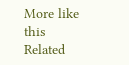More like this
Related